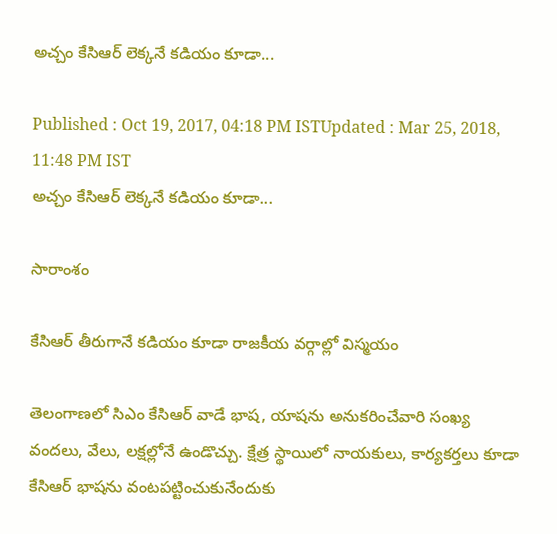అచ్చం కేసిఆర్ లెక్కనే కడియం కూడా...

Published : Oct 19, 2017, 04:18 PM ISTUpdated : Mar 25, 2018, 11:48 PM IST
అచ్చం కేసిఆర్ లెక్కనే కడియం కూడా...

సారాంశం

కేసిఆర్ తీరుగానే కడియం కూడా రాజకీయ వర్గాల్లో విస్మయం

తెలంగాణలో సిఎం కేసిఆర్ వాడే భాష, యాషను అనుకరించేవారి సంఖ్య వందలు, వేలు, లక్షల్లోనే ఉండొచ్చు. క్షేత్ర స్థాయిలో నాయకులు, కార్యకర్తలు కూడా కేసిఆర్ భాషను వంటపట్టించుకునేందుకు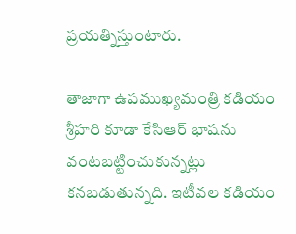ప్రయత్నిస్తుంటారు.

తాజాగా ఉపముఖ్యమంత్రి కడియం శ్రీహరి కూడా కేసిఆర్ భాషను వంటబట్టించుకున్నట్లు కనబడుతున్నది. ఇటీవల కడియం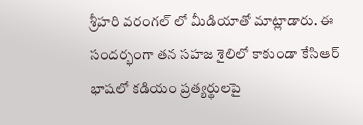శ్రీహరి వరంగల్ లో మీడియాతో మాట్లాడారు. ఈ సందర్భంగా తన సహజ శైలిలో కాకుండా కేసిఆర్ భాషలో కడియం ప్రత్యర్థులపై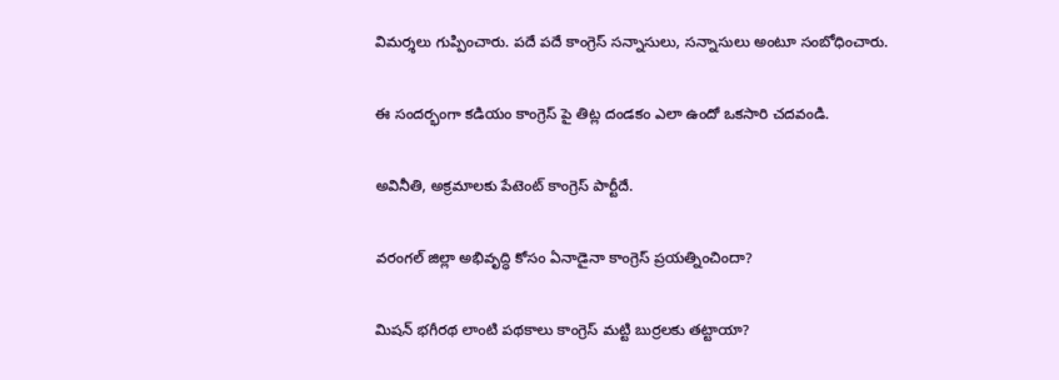విమర్శలు గుప్పించారు. పదే పదే కాంగ్రెస్ సన్నాసులు, సన్నాసులు అంటూ సంబోధించారు.

ఈ సందర్భంగా కడియం కాంగ్రెస్ పై తిట్ల దండకం ఎలా ఉందో ఒకసారి చదవండి.

అవినీతి, అక్రమాలకు పేటెంట్ కాంగ్రెస్ పార్టీదే.

వరంగల్ జిల్లా అభివృద్ధి కోసం ఏనాడైనా కాంగ్రెస్ ప్రయత్నించిందా?

మిషన్ భగీరథ లాంటి పథకాలు కాంగ్రెస్ మట్టి బుర్రలకు తట్టాయా?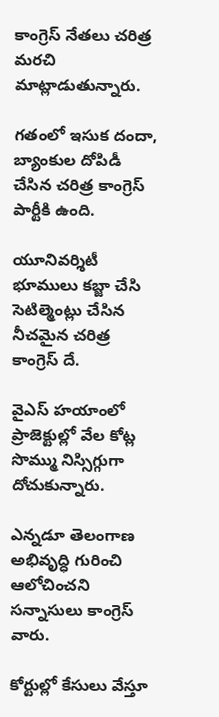కాంగ్రెస్ నేతలు చరిత్ర మరచి మాట్లాడుతున్నారు.

గతంలో ఇసుక దందా, బ్యాంకుల దోపిడీ చేసిన చరిత్ర కాంగ్రెస్ పార్టీకి ఉంది.

యూనివర్శిటీ భూములు కబ్జా చేసి సెటిల్మెంట్లు చేసిన నీచమైన చరిత్ర కాంగ్రెస్ దే.

వైఎస్ హయాంలో ప్రాజెక్టుల్లో వేల కోట్ల సొమ్ము నిస్సిగ్గుగా దోచుకున్నారు.

ఎన్నడూ తెలంగాణ అభివృద్ధి గురించి ఆలోచించని సన్నాసులు కాంగ్రెస్ వారు.

కోర్టుల్లో కేసులు వేస్తూ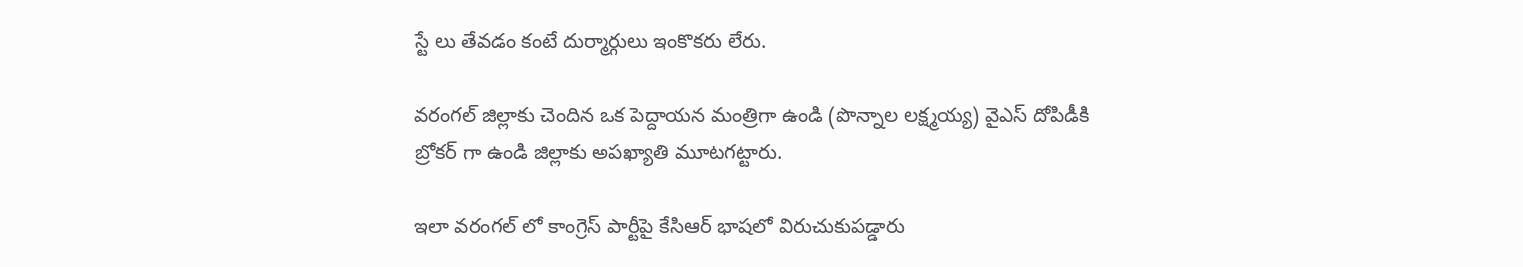స్టే లు తేవడం కంటే దుర్మార్గులు ఇంకొకరు లేరు.

వరంగల్ జిల్లాకు చెందిన ఒక పెద్దాయన మంత్రిగా ఉండి (పొన్నాల లక్ష్మయ్య) వైఎస్ దోపిడీకి బ్రోకర్ గా ఉండి జిల్లాకు అపఖ్యాతి మూటగట్టారు.

ఇలా వరంగల్ లో కాంగ్రెస్ పార్టీపై కేసిఆర్ భాషలో విరుచుకుపడ్డారు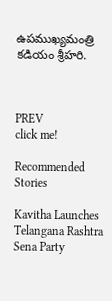ఉపముఖ్యమంత్రి కడియం శ్రీహరి.



PREV
click me!

Recommended Stories

Kavitha Launches Telangana Rashtra Sena Party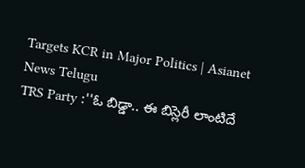Targets KCR in Major Politics | Asianet News Telugu
TRS Party :''ఓ బిడ్డా.. ఈ బిస్లెరీ లాంటిదే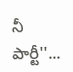నీ పార్టీ''...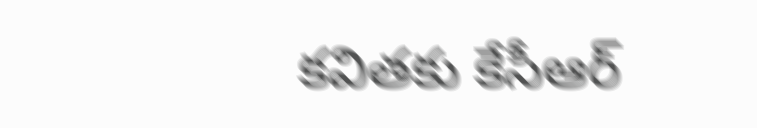కవితకు కేసీఆర్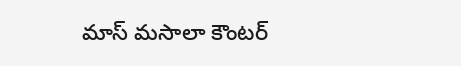మాస్ మసాలా కౌంటర్